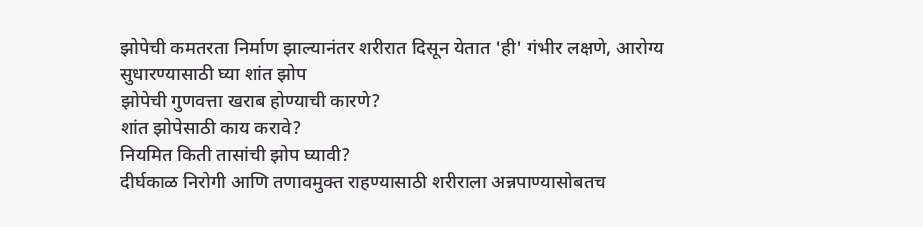झोपेची कमतरता निर्माण झाल्यानंतर शरीरात दिसून येतात 'ही' गंभीर लक्षणे, आरोग्य सुधारण्यासाठी घ्या शांत झोप
झोपेची गुणवत्ता खराब होण्याची कारणे?
शांत झोपेसाठी काय करावे?
नियमित किती तासांची झोप घ्यावी?
दीर्घकाळ निरोगी आणि तणावमुक्त राहण्यासाठी शरीराला अन्नपाण्यासोबतच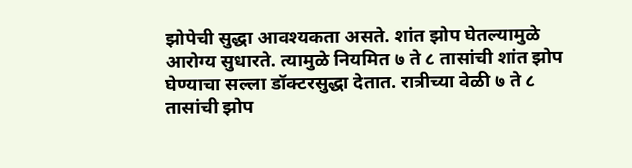झोपेची सुद्धा आवश्यकता असते. शांत झोप घेतल्यामुळे आरोग्य सुधारते. त्यामुळे नियमित ७ ते ८ तासांची शांत झोप घेण्याचा सल्ला डॉक्टरसुद्धा देतात. रात्रीच्या वेळी ७ ते ८ तासांची झोप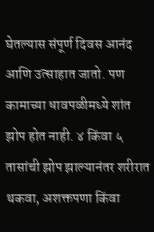घेतल्यास संपूर्ण दिवस आनंद आणि उत्साहात जातो. पण कामाच्या धावपळीमध्ये शांत झोप होत नाही. ४ किंवा ५ तासांची झोप झाल्यानंतर शरीरात थकवा, अशक्तपणा किंवा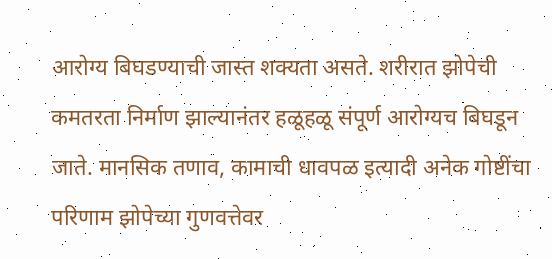आरोग्य बिघडण्याची जास्त शक्यता असते. शरीरात झोपेची कमतरता निर्माण झाल्यानंतर हळूहळू संपूर्ण आरोग्यच बिघडून जाते. मानसिक तणाव, कामाची धावपळ इत्यादी अनेक गोष्टींचा परिणाम झोपेच्या गुणवत्तेवर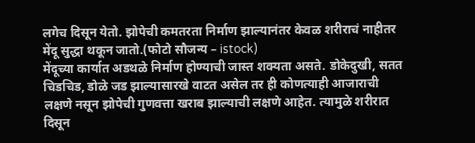लगेच दिसून येतो. झोपेची कमतरता निर्माण झाल्यानंतर केवळ शरीराचं नाहीतर मेंदू सुद्धा थकून जातो.(फोटो सौजन्य – istock)
मेंदूच्या कार्यात अडथळे निर्माण होण्याची जास्त शक्यता असते. डोकेदुखी, सतत चिडचिड, डोळे जड झाल्यासारखे वाटत असेल तर ही कोणत्याही आजाराची लक्षणे नसून झोपेची गुणवत्ता खराब झाल्याची लक्षणे आहेत. त्यामुळे शरीरात दिसून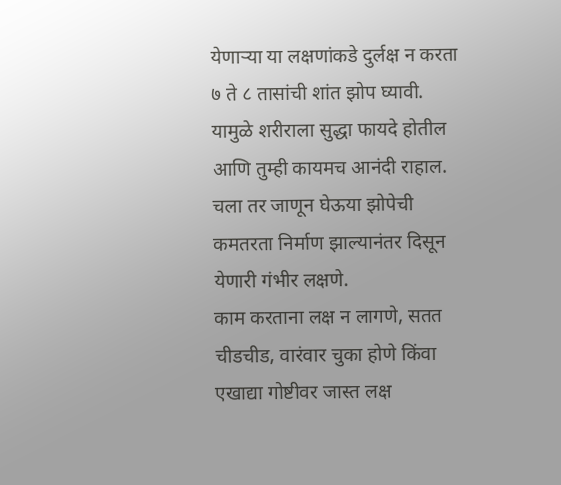येणाऱ्या या लक्षणांकडे दुर्लक्ष न करता ७ ते ८ तासांची शांत झोप घ्यावी. यामुळे शरीराला सुद्धा फायदे होतील आणि तुम्ही कायमच आनंदी राहाल. चला तर जाणून घेऊया झोपेची कमतरता निर्माण झाल्यानंतर दिसून येणारी गंभीर लक्षणे.
काम करताना लक्ष न लागणे, सतत चीडचीड, वारंवार चुका होणे किंवा एखाद्या गोष्टीवर जास्त लक्ष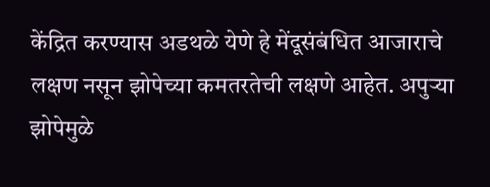केंद्रित करण्यास अडथळे येणे हे मेंदूसंबंधित आजाराचे लक्षण नसून झोपेच्या कमतरतेची लक्षणे आहेत. अपुऱ्या झोपेमुळे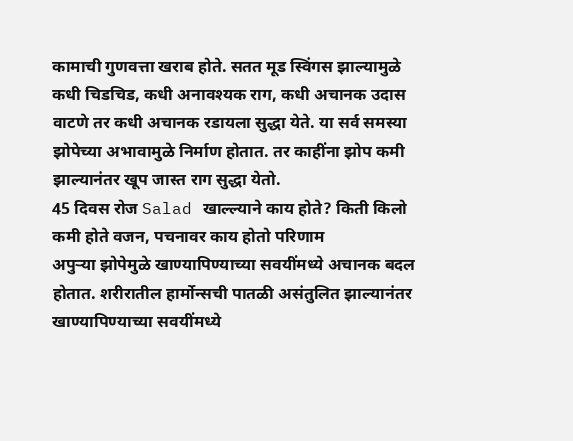कामाची गुणवत्ता खराब होते. सतत मूड स्विंगस झाल्यामुळे कधी चिडचिड, कधी अनावश्यक राग, कधी अचानक उदास वाटणे तर कधी अचानक रडायला सुद्धा येते. या सर्व समस्या झोपेच्या अभावामुळे निर्माण होतात. तर काहींना झोप कमी झाल्यानंतर खूप जास्त राग सुद्धा येतो.
45 दिवस रोज Salad खाल्ल्याने काय होते? किती किलो कमी होते वजन, पचनावर काय होतो परिणाम
अपुऱ्या झोपेमुळे खाण्यापिण्याच्या सवयींमध्ये अचानक बदल होतात. शरीरातील हार्मोन्सची पातळी असंतुलित झाल्यानंतर खाण्यापिण्याच्या सवयींमध्ये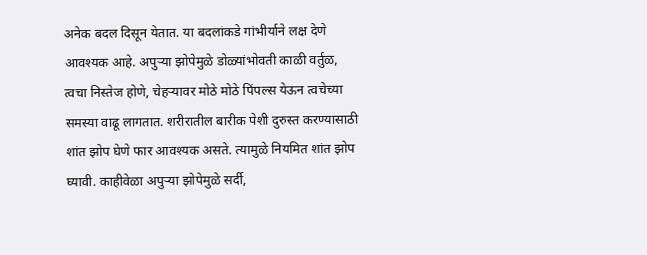अनेक बदल दिसून येतात. या बदलांकडे गांभीर्याने लक्ष देणे आवश्यक आहे. अपुऱ्या झोपेमुळे डोळ्यांभोवती काळी वर्तुळ, त्वचा निस्तेज होणे, चेहऱ्यावर मोठे मोठे पिंपल्स येऊन त्वचेच्या समस्या वाढू लागतात. शरीरातील बारीक पेशी दुरुस्त करण्यासाठी शांत झोप घेणे फार आवश्यक असते. त्यामुळे नियमित शांत झोप घ्यावी. काहीवेळा अपुऱ्या झोपेमुळे सर्दी,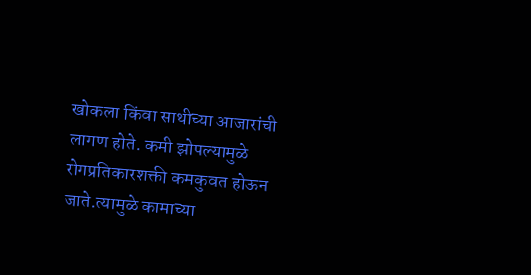खोकला किंवा साथीच्या आजारांची लागण होते. कमी झोपल्यामुळे रोगप्रतिकारशक्ती कमकुवत होऊन जाते.त्यामुळे कामाच्या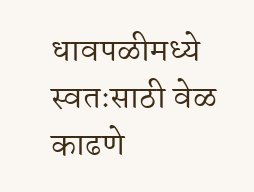धावपळीमध्ये स्वतःसाठी वेळ काढणे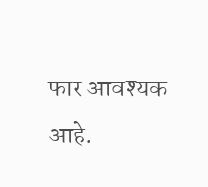फार आवश्यक आहे.